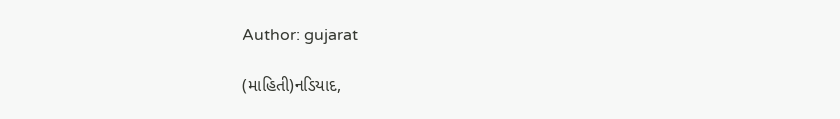Author: gujarat

(માહિતી)નડિયાદ,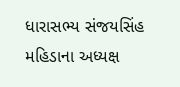ધારાસભ્ય સંજયસિંહ મહિડાના અધ્યક્ષ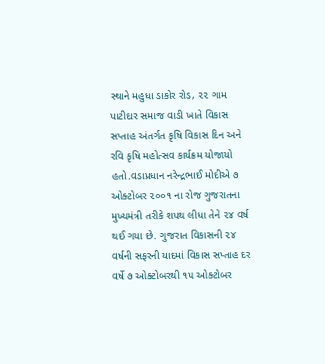સ્થાને મહુધા ડાકોર રોડ, ૨૨ ગામ પાટીદાર સમાજ વાડી ખાતે વિકાસ સપ્તાહ અંતર્ગત કૃષિ વિકાસ દિન અને રવિ કૃષિ મહોત્સવ કાર્યક્રમ યોજાયો હતો.વડાપ્રધાન નરેન્દ્રભાઈ મોદીએ ૭ ઓક્ટોબર ૨૦૦૧ ના રોજ ગુજરાતના મુખ્યમંત્રી તરીકે શપથ લીધા તેને ૨૪ વર્ષ થઈ ગયા છે. ગુજરાત વિકાસની ૨૪ વર્ષની સફરની યાદમાં વિકાસ સપ્તાહ દર વર્ષે ૭ ઓક્ટોબરથી ૧૫ ઓક્ટોબર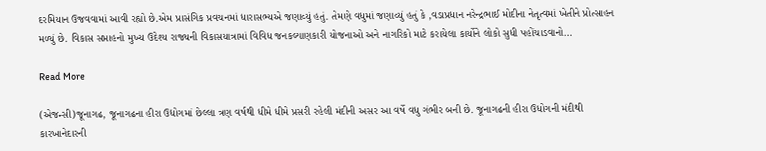દરમિયાન ઉજવવામાં આવી રહ્યો છે.એમ પ્રાસંગિક પ્રવચનમાં ધારાસભ્યએ જણાવ્યું હતું. તેમણે વધુમાં જણાવ્યું હતું કે ,વડાપ્રધાન નરેન્દ્રભાઈ મોદીના નેતૃત્વમાં ખેતીને પ્રોત્સાહન મળ્યું છે. વિકાસ સપ્તાહનો મુખ્ય ઉદેશ્ય રાજ્યની વિકાસયાત્રામાં વિવિધ જનકલ્યાણકારી યોજનાઓ અને નાગરિકો માટે કરાયેલા કાર્યોને લોકો સુધી પહોંચાડવાનો…

Read More

(એજન્સી)જૂનાગઢ, જૂનાગઢના હીરા ઉદ્યોગમાં છેલ્લા ત્રણ વર્ષથી ધીમે ધીમે પ્રસરી રહેલી મંદીની અસર આ વર્ષે વધુ ગંભીર બની છે. જૂનાગઢની હીરા ઉધોગની મંદીથી કારખાનેદારની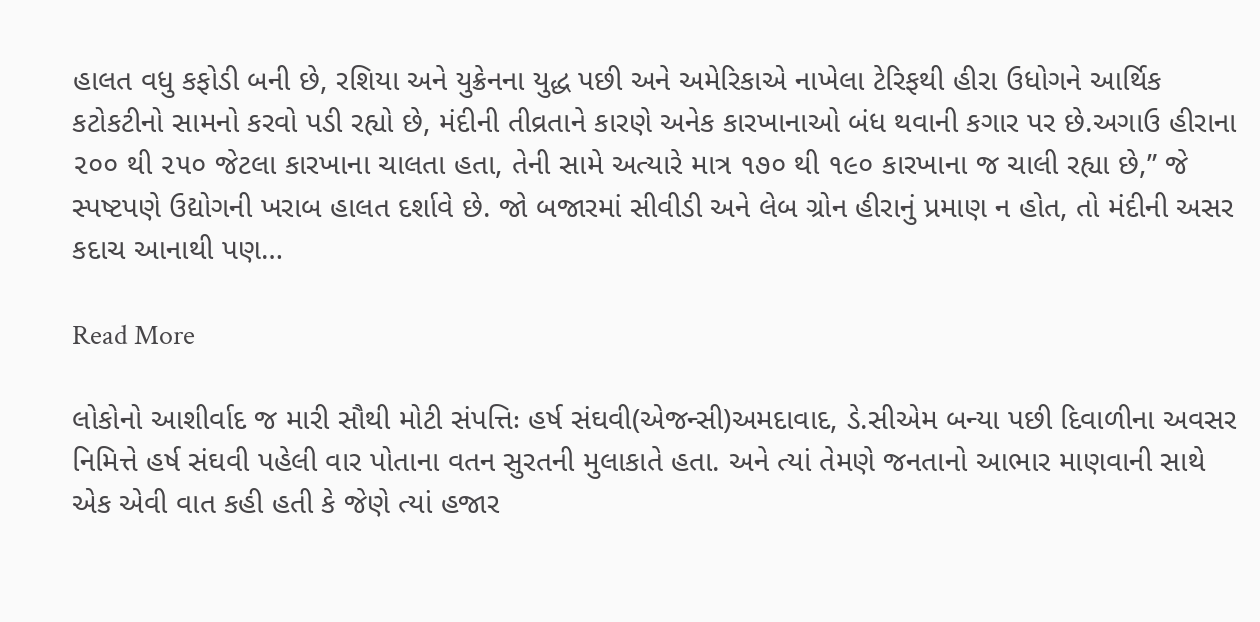હાલત વધુ કફોડી બની છે, રશિયા અને યુક્રેનના યુદ્ધ પછી અને અમેરિકાએ નાખેલા ટેરિફથી હીરા ઉધોગને આર્થિક કટોકટીનો સામનો કરવો પડી રહ્યો છે, મંદીની તીવ્રતાને કારણે અનેક કારખાનાઓ બંધ થવાની કગાર પર છે.અગાઉ હીરાના ૨૦૦ થી ૨૫૦ જેટલા કારખાના ચાલતા હતા, તેની સામે અત્યારે માત્ર ૧૭૦ થી ૧૯૦ કારખાના જ ચાલી રહ્યા છે,” જે સ્પષ્ટપણે ઉદ્યોગની ખરાબ હાલત દર્શાવે છે. જો બજારમાં સીવીડી અને લેબ ગ્રોન હીરાનું પ્રમાણ ન હોત, તો મંદીની અસર કદાચ આનાથી પણ…

Read More

લોકોનો આશીર્વાદ જ મારી સૌથી મોટી સંપત્તિઃ હર્ષ સંઘવી(એજન્સી)અમદાવાદ, ડે.સીએમ બન્યા પછી દિવાળીના અવસર નિમિત્તે હર્ષ સંઘવી પહેલી વાર પોતાના વતન સુરતની મુલાકાતે હતા. અને ત્યાં તેમણે જનતાનો આભાર માણવાની સાથે એક એવી વાત કહી હતી કે જેણે ત્યાં હજાર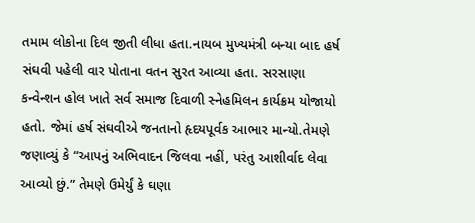તમામ લોકોના દિલ જીતી લીધા હતા.નાયબ મુખ્યમંત્રી બન્યા બાદ હર્ષ સંઘવી પહેલી વાર પોતાના વતન સુરત આવ્યા હતા. સરસાણા કન્વેન્શન હોલ ખાતે સર્વ સમાજ દિવાળી સ્નેહમિલન કાર્યક્રમ યોજાયો હતો. જેમાં હર્ષ સંઘવીએ જનતાનો હૃદયપૂર્વક આભાર માન્યો.તેમણે જણાવ્યું કે “આપનું અભિવાદન જિલવા નહીં, પરંતુ આશીર્વાદ લેવા આવ્યો છું.” તેમણે ઉમેર્યું કે ઘણા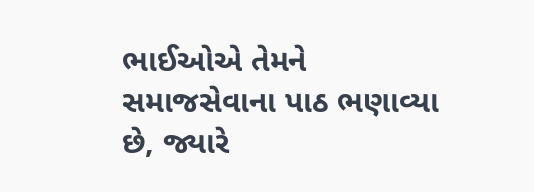ભાઈઓએ તેમને સમાજસેવાના પાઠ ભણાવ્યા છે, જ્યારે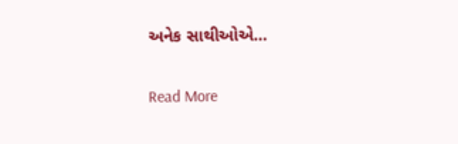અનેક સાથીઓએ…

Read More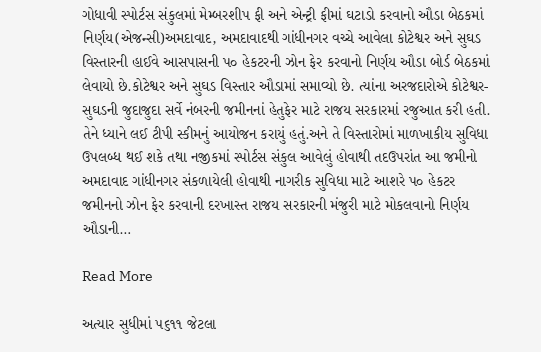ગોધાવી સ્પોર્ટસ સંકુલમાં મેમ્બરશીપ ફી અને એન્ટ્રી ફીમાં ઘટાડો કરવાનો ઔડા બેઠકમાં નિર્ણય(એજન્સી)અમદાવાદ, અમદાવાદથી ગાંધીનગર વચ્ચે આવેલા કોટેશ્વર અને સુઘડ વિસ્તારની હાઈવે આસપાસની પ૦ હેકટરની ઝોન ફેર કરવાનો નિર્ણય ઔડા બોર્ડ બેઠકમાં લેવાયો છે.કોટેશ્વર અને સુઘડ વિસ્તાર ઔડામાં સમાવ્યો છે. ત્યાંના અરજદારોએ કોટેશ્વર-સુઘડની જુદાજુદા સર્વે નંબરની જમીનનાં હેતુફેર માટે રાજય સરકારમાં રજુઆત કરી હતી. તેને ધ્યાને લઈ ટીપી સ્કીમનું આયોજન કરાયું હતું.અને તે વિસ્તારોમાં માળખાકીય સુવિધા ઉપલબ્ધ થઈ શકે તથા નજીકમાં સ્પોર્ટસ સંકુલ આવેલું હોવાથી તદઉપરાંત આ જમીનો અમદાવાદ ગાંધીનગર સંકળાયેલી હોવાથી નાગરીક સુવિધા માટે આશરે પ૦ હેકટર જમીનનો ઝોન ફેર કરવાની દરખાસ્ત રાજય સરકારની મંજુરી માટે મોકલવાનો નિર્ણય ઔડાની…

Read More

અત્યાર સુધીમાં ૫૬૧૧ જેટલા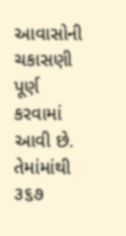આવાસોની ચકાસણી પૂર્ણ કરવામાં આવી છે. તેમાંમાંથી ૩૬૭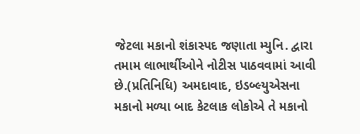જેટલા મકાનો શંકાસ્પદ જણાતા મ્યુનિ. દ્વારા તમામ લાભાર્થીઓને નોટીસ પાઠવવામાં આવી છે.(પ્રતિનિધિ) અમદાવાદ, ઇડબ્લ્યુએસના મકાનો મળ્યા બાદ કેટલાક લોકોએ તે મકાનો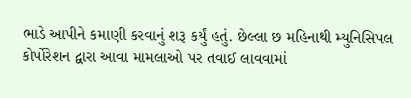ભાડે આપીને કમાણી કરવાનું શરૂ કર્યું હતું. છેલ્લા છ મહિનાથી મ્યુનિસિપલ કોર્પોરેશન દ્વારા આવા મામલાઓ પર તવાઈ લાવવામાં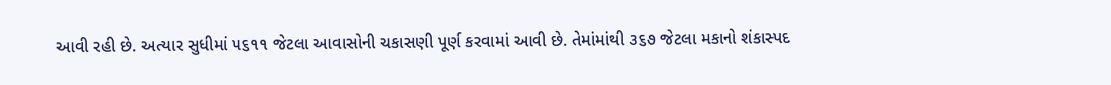આવી રહી છે. અત્યાર સુધીમાં ૫૬૧૧ જેટલા આવાસોની ચકાસણી પૂર્ણ કરવામાં આવી છે. તેમાંમાંથી ૩૬૭ જેટલા મકાનો શંકાસ્પદ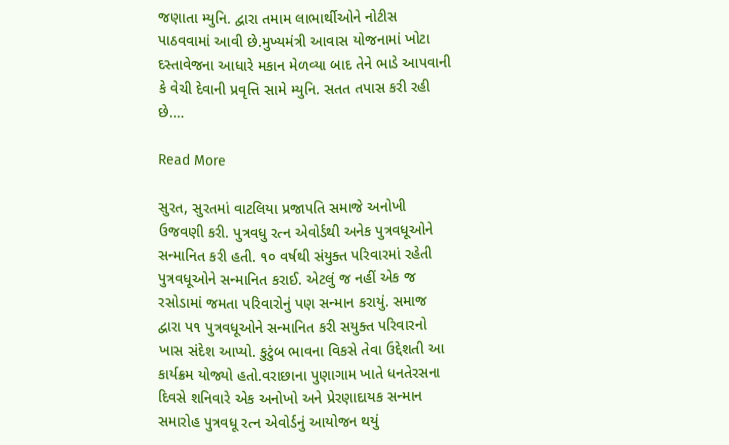જણાતા મ્યુનિ. દ્વારા તમામ લાભાર્થીઓને નોટીસ પાઠવવામાં આવી છે.મુખ્યમંત્રી આવાસ યોજનામાં ખોટા દસ્તાવેજના આધારે મકાન મેળવ્યા બાદ તેને ભાડે આપવાની કે વેચી દેવાની પ્રવૃત્તિ સામે મ્યુનિ. સતત તપાસ કરી રહી છે.…

Read More

સુરત, સુરતમાં વાટલિયા પ્રજાપતિ સમાજે અનોખી ઉજવણી કરી. પુત્રવધુ રત્ન એવોર્ડથી અનેક પુત્રવધૂઓને સન્માનિત કરી હતી. ૧૦ વર્ષથી સંયુક્ત પરિવારમાં રહેતી પુત્રવધૂઓને સન્માનિત કરાઈ. એટલું જ નહીં એક જ રસોડામાં જમતા પરિવારોનું પણ સન્માન કરાયું. સમાજ દ્વારા પ૧ પુત્રવધૂઓને સન્માનિત કરી સયુક્ત પરિવારનો ખાસ સંદેશ આપ્યો. કુટુંબ ભાવના વિકસે તેવા ઉદ્દેશતી આ કાર્યક્રમ યોજ્યો હતો.વરાછાના પુણાગામ ખાતે ધનતેરસના દિવસે શનિવારે એક અનોખો અને પ્રેરણાદાયક સન્માન સમારોહ પુત્રવધૂ રત્ન એવોર્ડનું આયોજન થયું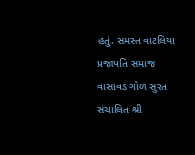હતું. સમસ્ત વાટલિયા પ્રજાપતિ સમાજ વાસાવડ ગોળ સુરત સંચાલિત શ્રી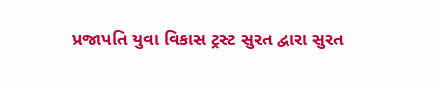પ્રજાપતિ યુવા વિકાસ ટ્રસ્ટ સુરત દ્વારા સુરત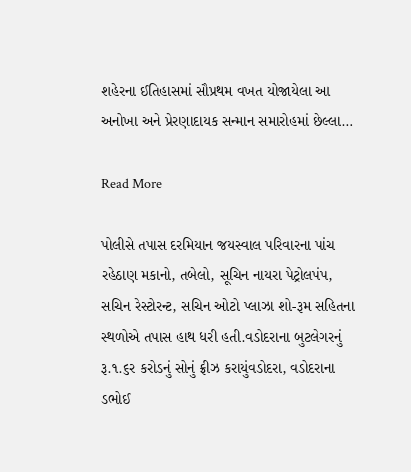શહેરના ઈતિહાસમાં સૌપ્રથમ વખત યોજાયેલા આ અનોખા અને પ્રેરણાદાયક સન્માન સમારોહમાં છેલ્લા…

Read More

પોલીસે તપાસ દરમિયાન જયસ્વાલ પરિવારના પાંચ રહેઠાણ મકાનો, તબેલો, સૂચિન નાયરા પેટ્રોલપંપ, સચિન રેસ્ટોરન્ટ, સચિન ઓટો પ્લાઝા શો-રૂમ સહિતના સ્થળોએ તપાસ હાથ ધરી હતી.વડોદરાના બુટલેગરનું રૂ.૧.૬ર કરોડનું સોનું ફ્રીઝ કરાયુંવડોદરા, વડોદરાના ડભોઈ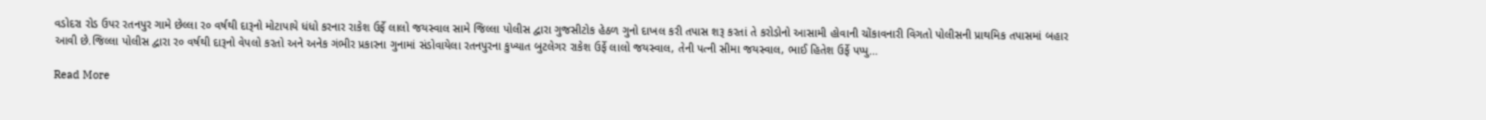વડોદરા રોડ ઉપર રતનપુર ગામે છેલ્લા ર૦ વર્ષથી દારૂનો મોટાપાયે ધંધો કરનાર રાકેશ ઉર્ફે લાલો જયસ્વાલ સામે જિલ્લા પોલીસ દ્વારા ગુજસીટોક હેઠળ ગુનો દાખલ કરી તપાસ શરૂ કરતાં તે કરોડોનો આસામી હોવાની ચોંકાવનારી વિગતો પોલીસની પ્રાથમિક તપાસમાં બહાર આવી છે.જિલ્લા પોલીસ દ્વારા ર૦ વર્ષથી દારૂનો વેપલો કરતો અને અનેક ગંભીર પ્રકારના ગુનામાં સંડોવાયેલા રતનપુરના કુખ્યાત બુટલેગર રાકેશ ઉર્ફે લાલો જયસ્વાલ, તેની પત્ની સીમા જયસ્વાલ, ભાઈ હિતેશ ઉર્ફે પપ્પુ…

Read More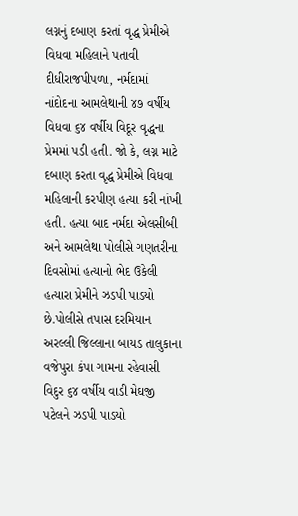લગ્નનું દબાણ કરતાં વૃદ્ધ પ્રેમીએ વિધવા મહિલાને પતાવી દીધીરાજપીપળા, નર્મદામાં નાંદોદના આમલેથાની ૪૭ વર્ષીય વિધવા ૬૪ વર્ષીય વિદૂર વૃદ્ધના પ્રેમમાં પડી હતી. જો કે, લગ્ન માટે દબાણ કરતા વૃદ્ધ પ્રેમીએ વિધવા મહિલાની કરપીણ હત્યા કરી નાંખી હતી. હત્યા બાદ નર્મદા એલસીબી અને આમલેથા પોલીસે ગણતરીના દિવસોમાં હત્યાનો ભેદ ઉકેલી હત્યારા પ્રેમીને ઝડપી પાડયો છે.પોલીસે તપાસ દરમિયાન અરલ્લી જિલ્લાના બાયડ તાલુકાના વજેપુરા કંપા ગામના રહેવાસી વિદુર ૬૪ વર્ષીય વાડી મેઘજી પટેલને ઝડપી પાડયો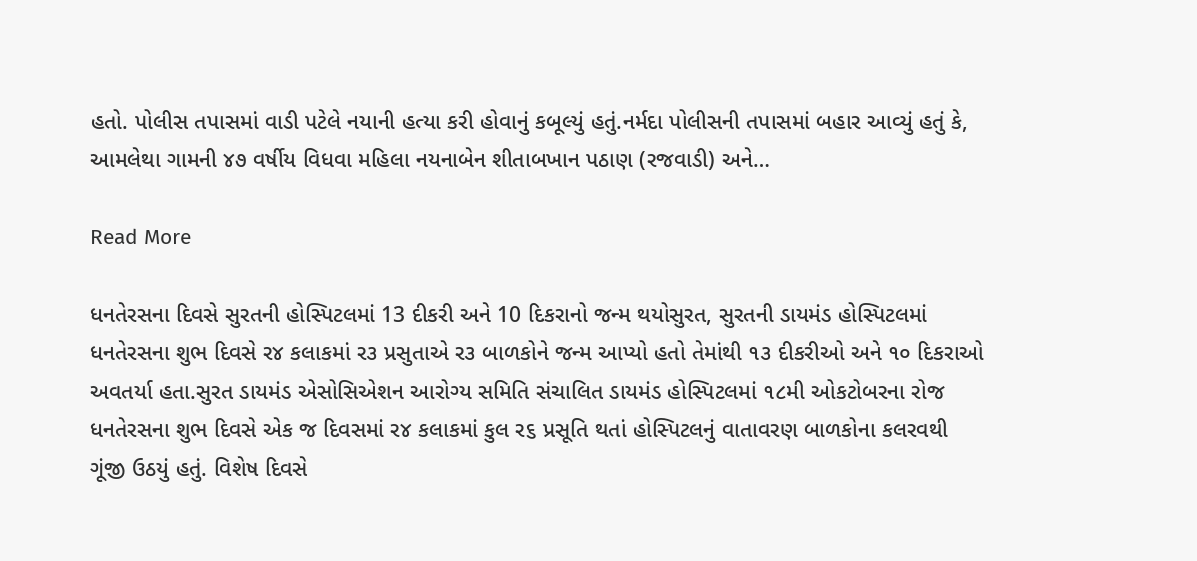હતો. પોલીસ તપાસમાં વાડી પટેલે નયાની હત્યા કરી હોવાનું કબૂલ્યું હતું.નર્મદા પોલીસની તપાસમાં બહાર આવ્યું હતું કે, આમલેથા ગામની ૪૭ વર્ષીય વિધવા મહિલા નયનાબેન શીતાબખાન પઠાણ (રજવાડી) અને…

Read More

ધનતેરસના દિવસે સુરતની હોસ્પિટલમાં 13 દીકરી અને 10 દિકરાનો જન્મ થયોસુરત, સુરતની ડાયમંડ હોસ્પિટલમાં ધનતેરસના શુભ દિવસે ર૪ કલાકમાં ર૩ પ્રસુતાએ ર૩ બાળકોને જન્મ આપ્યો હતો તેમાંથી ૧૩ દીકરીઓ અને ૧૦ દિકરાઓ અવતર્યા હતા.સુરત ડાયમંડ એસોસિએશન આરોગ્ય સમિતિ સંચાલિત ડાયમંડ હોસ્પિટલમાં ૧૮મી ઓકટોબરના રોજ ધનતેરસના શુભ દિવસે એક જ દિવસમાં ર૪ કલાકમાં કુલ ર૬ પ્રસૂતિ થતાં હોસ્પિટલનું વાતાવરણ બાળકોના કલરવથી ગૂંજી ઉઠયું હતું. વિશેષ દિવસે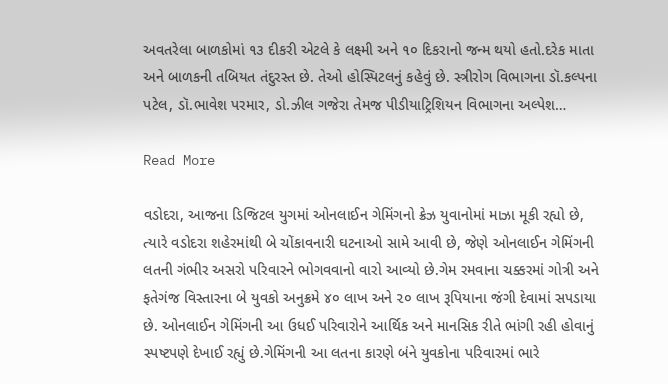અવતરેલા બાળકોમાં ૧૩ દીકરી એટલે કે લક્ષ્મી અને ૧૦ દિકરાનો જન્મ થયો હતો.દરેક માતા અને બાળકની તબિયત તંદુરસ્ત છે. તેઓ હોસ્પિટલનું કહેવું છે. સ્ત્રીરોગ વિભાગના ડૉ.કલ્પના પટેલ, ડૉ.ભાવેશ પરમાર, ડો.ઝીલ ગજેરા તેમજ પીડીયાટ્રિશિયન વિભાગના અલ્પેશ…

Read More

વડોદરા, આજના ડિજિટલ યુગમાં ઓનલાઈન ગેમિંગનો ક્રેઝ યુવાનોમાં માઝા મૂકી રહ્યો છે, ત્યારે વડોદરા શહેરમાંથી બે ચોંકાવનારી ઘટનાઓ સામે આવી છે, જેણે ઓનલાઈન ગેમિંગની લતની ગંભીર અસરો પરિવારને ભોગવવાનો વારો આવ્યો છે.ગેમ રમવાના ચક્કરમાં ગોત્રી અને ફતેગંજ વિસ્તારના બે યુવકો અનુક્રમે ૪૦ લાખ અને ૨૦ લાખ રૂપિયાના જંગી દેવામાં સપડાયા છે. ઓનલાઈન ગેમિંગની આ ઉધઈ પરિવારોને આર્થિક અને માનસિક રીતે ભાંગી રહી હોવાનું સ્પષ્ટપણે દેખાઈ રહ્યું છે.ગેમિંગની આ લતના કારણે બંને યુવકોના પરિવારમાં ભારે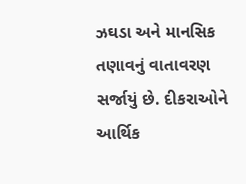ઝઘડા અને માનસિક તણાવનું વાતાવરણ સર્જાયું છે. દીકરાઓને આર્થિક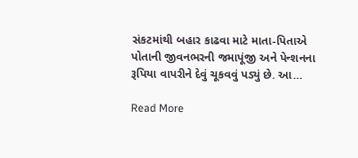સંકટમાંથી બહાર કાઢવા માટે માતા-પિતાએ પોતાની જીવનભરની જમાપૂંજી અને પેન્શનના રૂપિયા વાપરીને દેવું ચૂકવવું પડ્યું છે. આ…

Read More